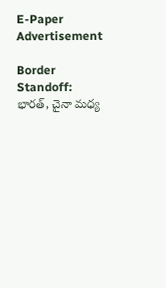E-Paper
Advertisement

Border Standoff: భారత్, చైనా మధ్య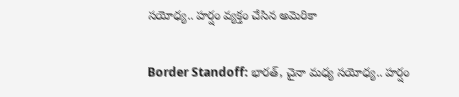సయోధ్య.. హర్షం వ్యక్తం చేసిన అమెరికా

Border Standoff: భారత్, చైనా మధ్య సయోధ్య.. హర్షం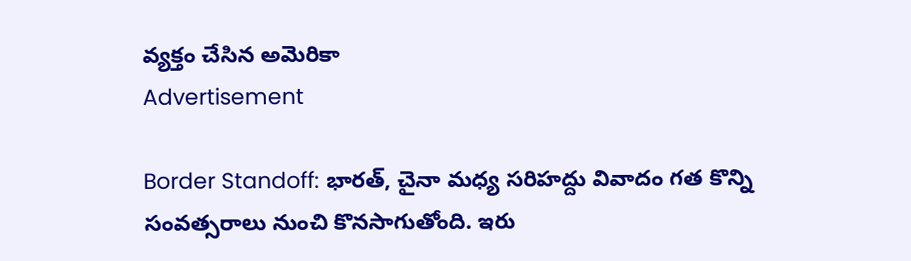వ్యక్తం చేసిన అమెరికా
Advertisement

Border Standoff: భారత్, చైనా మధ్య సరిహద్దు వివాదం గత కొన్ని సంవత్సరాలు నుంచి కొనసాగుతోంది. ఇరు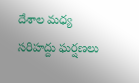దేశాల మధ్య సరిహద్దు ఘర్షణలు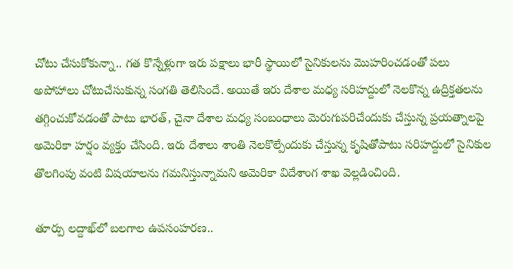చోటు చేసుకోకున్నా.. గత కొన్నేళ్లుగా ఇరు పక్షాలు భారీ స్థాయిలో సైనికులను మొహరించడంతో పలు అపోహాలు చోటుచేసుకున్న సంగతి తెలిసిందే. అయితే ఇరు దేశాల మధ్య సరిహద్దులో నెలకొన్న ఉద్రిక్తతలను తగ్గించుకోవడంతో పాటు భారత్, చైనా దేశాల మధ్య సంబంధాలు మెరుగుపరిచేందుకు చేస్తున్న ప్రయత్నాలపై అమెరికా హర్షం వ్యక్తం చేసింది. ఇరు దేశాలు శాంతి నెలకొల్పేందుకు చేస్తున్న కృషితోపాటు సరిహద్దులో సైనికుల తొలగింపు వంటి విషయాలను గమనిస్తున్నామని అమెరికా విదేశాంగ శాఖ వెల్లడించింది.

తూర్పు లద్దాఖ్‌లో బలగాల ఉపసంహరణ..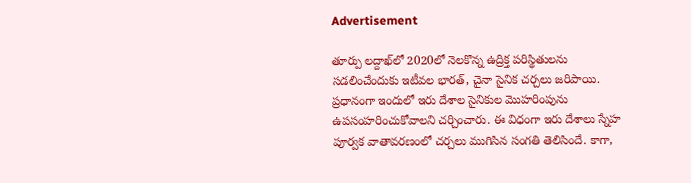Advertisement

తూర్పు లద్దాఖ్‌లో 2020లో నెలకొన్న ఉద్రిక్త పరిస్థితులను సడలించేందుకు ఇటీవల భారత్, చైనా సైనిక చర్చలు జరిపాయి. ప్రధానంగా ఇందులో ఇరు దేశాల సైనికుల మొహరింపును ఉపసంహరించుకోవాలని చర్చించారు. ఈ విధంగా ఇరు దేశాలు స్నేహ పూర్వక వాతావరణంలో చర్చలు ముగిసిన సంగతి తెలిసిందే. కాగా,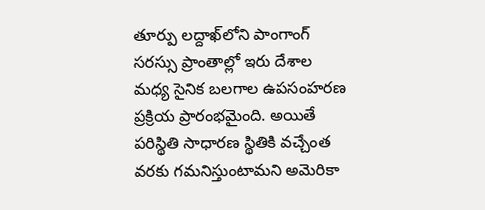తూర్పు లద్దాఖ్‌లోని పాంగాంగ్ సరస్సు ప్రాంతాల్లో ఇరు దేశాల మధ్య సైనిక బలగాల ఉపసంహరణ ప్రక్రియ ప్రారంభమైంది. అయితే పరిస్థితి సాధారణ స్థితికి వచ్చేంత వరకు గమనిస్తుంటామని అమెరికా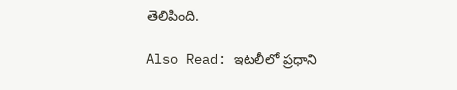తెలిపింది.

Also Read: ఇటలీలో ప్రధాని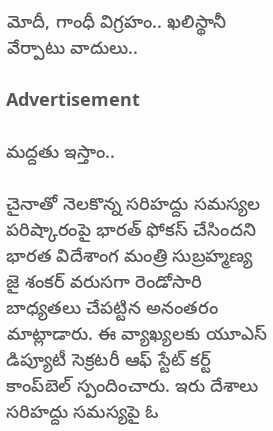మోదీ, గాంధీ విగ్రహం.. ఖలిస్థానీ వేర్పాటు వాదులు..

Advertisement

మద్దతు ఇస్తాం..

చైనాతో నెలకొన్న సరిహద్దు సమస్యల పరిష్కారంపై భారత్ ఫోకస్ చేసిందని భారత విదేశాంగ మంత్రి సుబ్రహ్మణ్య జై శంకర్ వరుసగా రెండోసారి బాధ్యతలు చేపట్టిన అనంతరం మాట్లాడారు. ఈ వ్యాఖ్యలకు యూఎస్ డిప్యూటీ సెక్రటరీ ఆఫ్ స్టేట్ కర్ట్ కాంప్‌బెల్‌ స్పందించారు. ఇరు దేశాలు సరిహద్దు సమస్యపై ఓ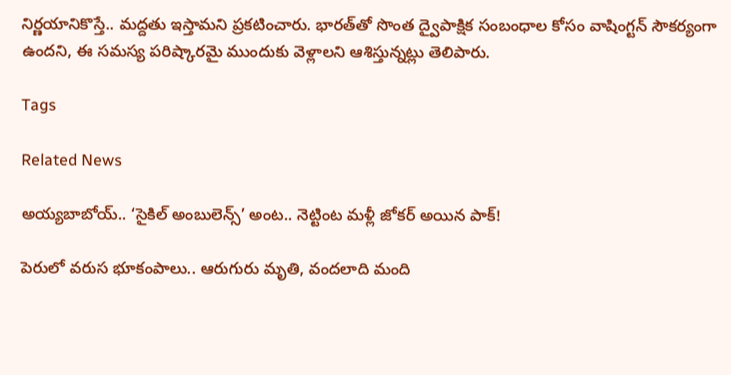నిర్ణయానికొస్తే.. మద్దతు ఇస్తామని ప్రకటించారు. భారత్‌తో సొంత ద్వైపాక్షిక సంబంధాల కోసం వాషింగ్టన్ సౌకర్యంగా ఉందని, ఈ సమస్య పరిష్కారమై ముందుకు వెళ్లాలని ఆశిస్తున్నట్లు తెలిపారు.

Tags

Related News

అయ్యబాబోయ్.. ‘సైకిల్ అంబులెన్స్’ అంట.. నెట్టింట మళ్లీ జోకర్ అయిన పాక్!

పెరులో వరుస భూకంపాలు.. ఆరుగురు మృతి, వందలాది మంది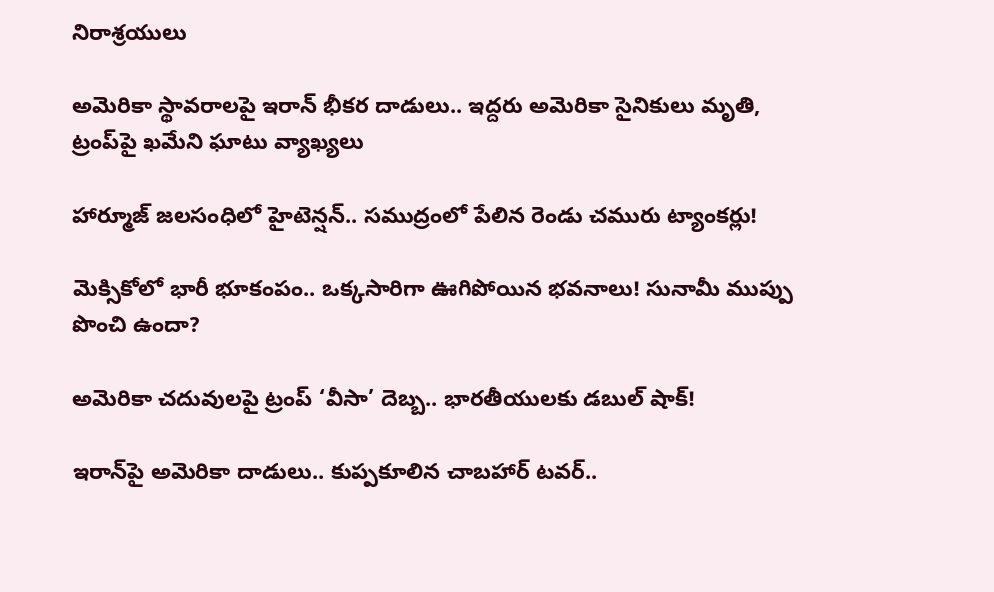నిరాశ్రయులు

అమెరికా స్థావరాలపై ఇరాన్ భీకర దాడులు.. ఇద్దరు అమెరికా సైనికులు మృతి, ట్రంప్‌పై ఖమేని ఘాటు వ్యాఖ్యలు

హార్మూజ్ జలసంధిలో హైటెన్షన్.. సముద్రంలో పేలిన రెండు చమురు ట్యాంకర్లు!

మెక్సికోలో భారీ భూకంపం.. ఒక్కసారిగా ఊగిపోయిన భవనాలు! సునామీ ముప్పు పొంచి ఉందా?

అమెరికా చదువులపై ట్రంప్ ‘వీసా’ దెబ్బ.. భారతీయులకు డబుల్ షాక్!

ఇరాన్‌పై అమెరికా దాడులు.. కుప్పకూలిన చాబహార్ టవర్..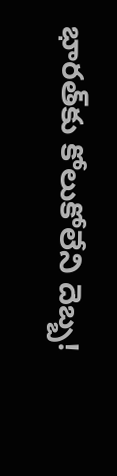భారత్‌కు కోలుకోలేని దెబ్బ!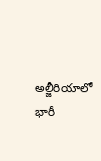అల్జీరియాలో భారీ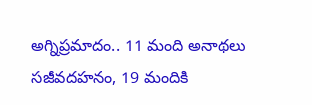అగ్నిప్రమాదం.. 11 మంది అనాథలు సజీవదహనం, 19 మందికి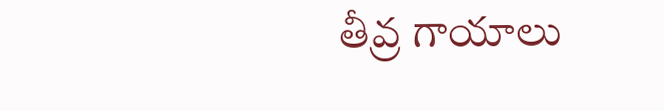తీవ్ర గాయాలు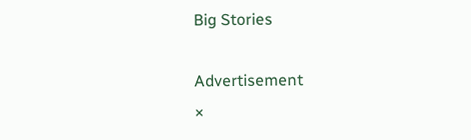Big Stories

Advertisement
×